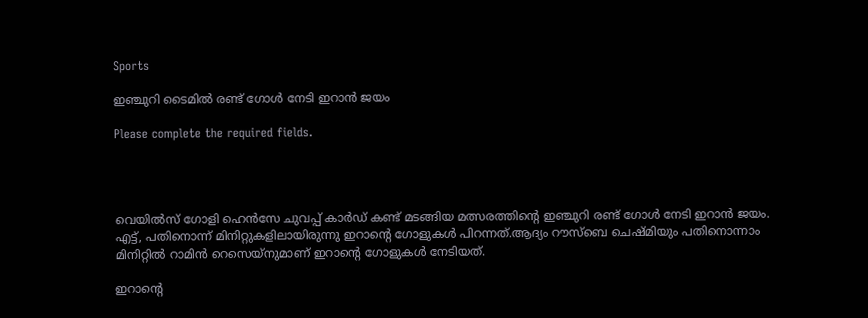Sports

ഇഞ്ചുറി ടൈമിൽ രണ്ട് ഗോൾ നേടി ഇറാൻ ജയം

Please complete the required fields.




വെയിൽസ് ഗോളി ഹെൻസേ ചുവപ്പ് കാർഡ് കണ്ട് മടങ്ങിയ മത്സരത്തിന്റെ ഇഞ്ചുറി രണ്ട് ഗോൾ നേടി ഇറാൻ ജയം. എട്ട്, പതിനൊന്ന് മിനിറ്റുകളിലായിരുന്നു ഇറാന്റെ ഗോളുകൾ പിറന്നത്.ആദ്യം റൗസ്ബെ ചെഷ്മിയും പതിനൊന്നാം മിനിറ്റിൽ റാമിൻ റെസെയ്നുമാണ് ഇറാന്റെ ഗോളുകൾ നേടിയത്.

ഇറാന്റെ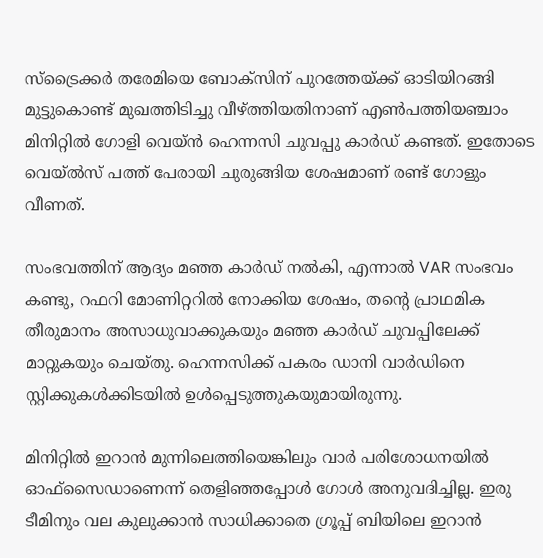സ്ട്രൈക്കർ തരേമിയെ ബോക്സിന് പുറത്തേയ്ക്ക് ഓടിയിറങ്ങി മുട്ടുകൊണ്ട് മുഖത്തിടിച്ചു വീഴ്ത്തിയതിനാണ് എൺപത്തിയഞ്ചാം മിനിറ്റിൽ ഗോളി വെയ്ൻ ഹെന്നസി ചുവപ്പു കാർഡ് കണ്ടത്. ഇതോടെ വെയ്ൽസ് പത്ത് പേരായി ചുരുങ്ങിയ ശേഷമാണ് രണ്ട് ഗോളും വീണത്.

സംഭവത്തിന് ആദ്യം മഞ്ഞ കാർഡ് നൽകി, എന്നാൽ VAR സംഭവം കണ്ടു, റഫറി മോണിറ്ററിൽ നോക്കിയ ശേഷം, തന്റെ പ്രാഥമിക തീരുമാനം അസാധുവാക്കുകയും മഞ്ഞ കാർഡ് ചുവപ്പിലേക്ക് മാറ്റുകയും ചെയ്തു. ഹെന്നസിക്ക് പകരം ഡാനി വാർഡിനെ സ്റ്റിക്കുകൾക്കിടയിൽ ഉൾപ്പെടുത്തുകയുമായിരുന്നു.

മിനിറ്റിൽ ഇറാൻ മുന്നിലെത്തിയെങ്കിലും വാർ പരിശോധനയിൽ ഓഫ്‌സൈഡാണെന്ന് തെളിഞ്ഞപ്പോൾ ഗോൾ അനുവദിച്ചില്ല. ഇരു ടീമിനും വല കുലുക്കാൻ സാധിക്കാതെ ഗ്രൂപ്പ് ബിയിലെ ഇറാൻ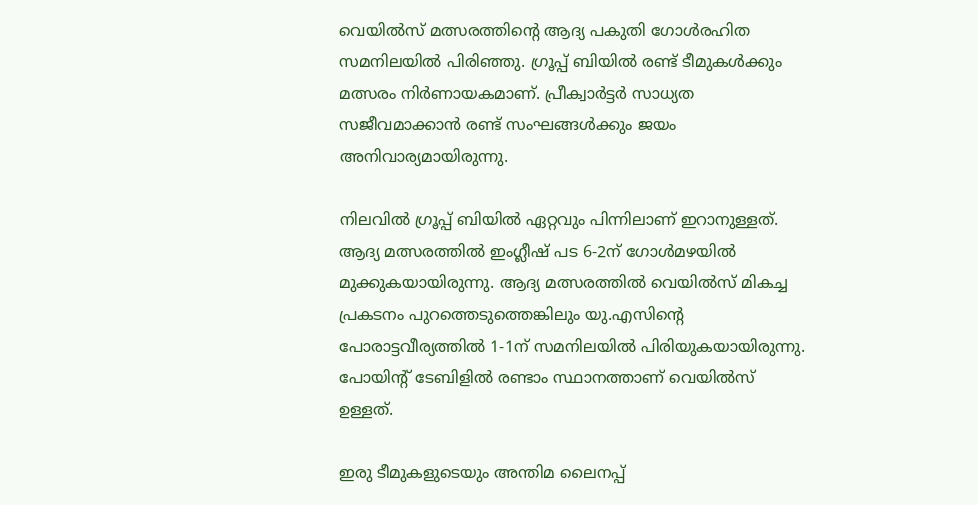വെയിൽസ് മത്സരത്തിന്റെ ആദ്യ പകുതി ഗോൾരഹിത സമനിലയിൽ പിരിഞ്ഞു. ഗ്രൂപ്പ് ബിയിൽ രണ്ട് ടീമുകൾക്കും മത്സരം നിർണായകമാണ്. പ്രീക്വാർട്ടർ സാധ്യത സജീവമാക്കാൻ രണ്ട് സംഘങ്ങൾക്കും ജയം അനിവാര്യമായിരുന്നു.

നിലവിൽ ഗ്രൂപ്പ് ബിയിൽ ഏറ്റവും പിന്നിലാണ് ഇറാനുള്ളത്. ആദ്യ മത്സരത്തിൽ ഇംഗ്ലീഷ് പട 6-2ന് ഗോൾമഴയിൽ മുക്കുകയായിരുന്നു. ആദ്യ മത്സരത്തിൽ വെയിൽസ് മികച്ച പ്രകടനം പുറത്തെടുത്തെങ്കിലും യു.എസിന്റെ പോരാട്ടവീര്യത്തിൽ 1-1ന് സമനിലയിൽ പിരിയുകയായിരുന്നു. പോയിന്റ് ടേബിളിൽ രണ്ടാം സ്ഥാനത്താണ് വെയിൽസ് ഉള്ളത്.

ഇരു ടീമുകളുടെയും അന്തിമ ലൈനപ്പ്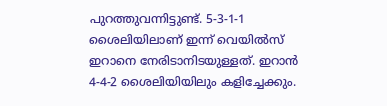പുറത്തുവന്നിട്ടുണ്ട്. 5-3-1-1 ശൈലിയിലാണ് ഇന്ന് വെയിൽസ് ഇറാനെ നേരിടാനിടയുള്ളത്. ഇറാൻ 4-4-2 ശൈലിയിയിലും കളിച്ചേക്കും.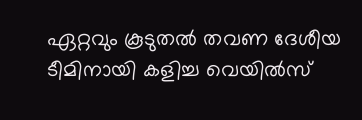ഏറ്റവും കൂടുതൽ തവണ ദേശീയ ടീമിനായി കളിച്ച വെയിൽസ്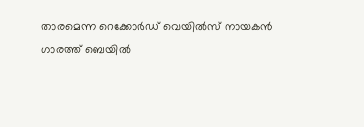താരമെന്ന റെക്കോർഡ് വെയിൽസ് നായകൻ ഗാരത്ത് ബെയിൽ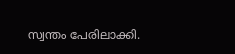സ്വന്തം പേരിലാക്കി.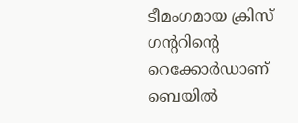ടീമംഗമായ ക്രിസ് ഗന്ററിന്റെ റെക്കോർഡാണ് ബെയിൽ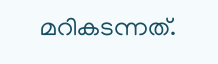മറികടന്നത്.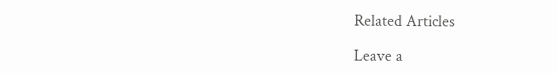Related Articles

Leave a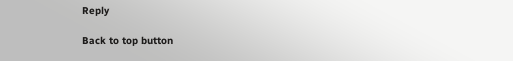Reply

Back to top button